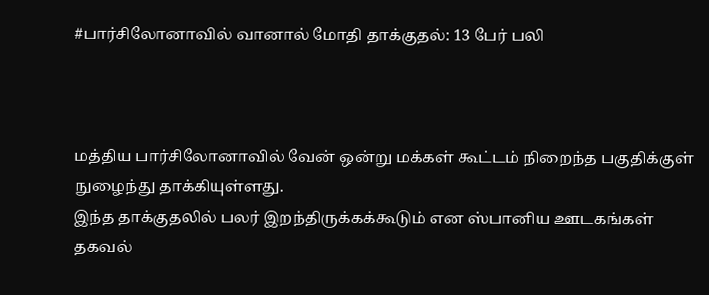#பார்சிலோனாவில் வானால் மோதி தாக்குதல்: 13 பேர் பலி



மத்திய பார்சிலோனாவில் வேன் ஒன்று மக்கள் கூட்டம் நிறைந்த பகுதிக்குள் நுழைந்து தாக்கியுள்ளது.
இந்த தாக்குதலில் பலர் இறந்திருக்கக்கூடும் என ஸ்பானிய ஊடகங்கள் தகவல்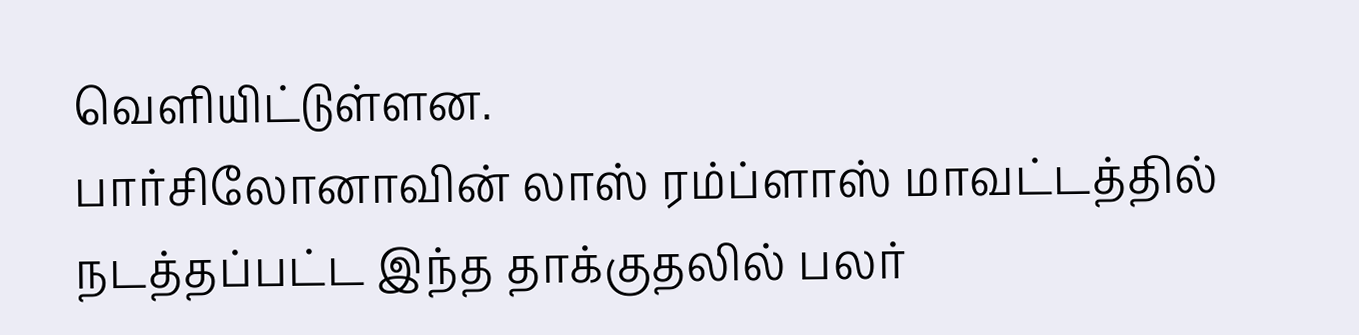வௌியிட்டுள்ளன.
பார்சிலோனாவின் லாஸ் ரம்ப்ளாஸ் மாவட்டத்தில் நடத்தப்பட்ட இந்த தாக்குதலில் பலர்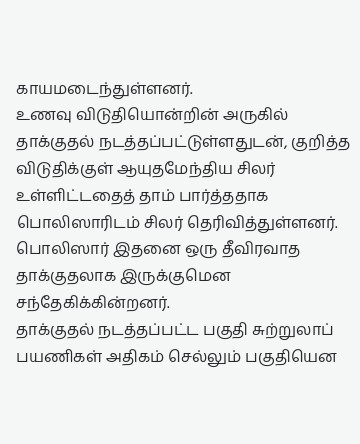காயமடைந்துள்ளனர்.
உணவு விடுதியொன்றின் அருகில் தாக்குதல் நடத்தப்பட்டுள்ளதுடன், குறித்த விடுதிக்குள் ஆயுதமேந்திய சிலர் உள்ளிட்டதைத் தாம் பார்த்ததாக பொலிஸாரிடம் சிலர் தெரிவித்துள்ளனர்.
பொலிஸார் இதனை ஒரு தீவிரவாத தாக்குதலாக இருக்குமென சந்தேகிக்கின்றனர்.
தாக்குதல் நடத்தப்பட்ட பகுதி சுற்றுலாப் பயணிகள் அதிகம் செல்லும் பகுதியென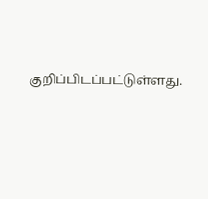குறிப்பிடப்பட்டுள்ளது.